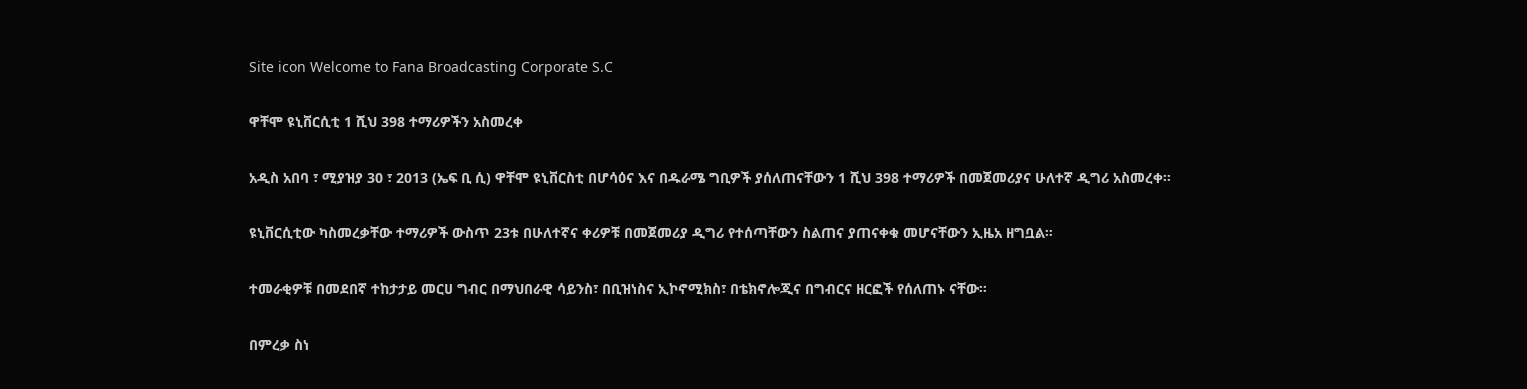Site icon Welcome to Fana Broadcasting Corporate S.C

ዋቸሞ ዩኒቨርሲቲ 1 ሺህ 398 ተማሪዎችን አስመረቀ

አዲስ አበባ ፣ ሚያዝያ 30 ፣ 2013 (ኤፍ ቢ ሲ) ዋቸሞ ዩኒቨርስቲ በሆሳዕና እና በዱራሜ ግቢዎች ያሰለጠናቸውን 1 ሺህ 398 ተማሪዎች በመጀመሪያና ሁለተኛ ዲግሪ አስመረቀ፡፡

ዩኒቨርሲቲው ካስመረቃቸው ተማሪዎች ውስጥ 23ቱ በሁለተኛና ቀሪዎቹ በመጀመሪያ ዲግሪ የተሰጣቸውን ስልጠና ያጠናቀቁ መሆናቸውን ኢዜአ ዘግቧል።

ተመራቂዎቹ በመደበኛ ተከታታይ መርሀ ግብር በማህበራዊ ሳይንስ፣ በቢዝነስና ኢኮኖሚክስ፣ በቴክኖሎጂና በግብርና ዘርፎች የሰለጠኑ ናቸው።

በምረቃ ስነ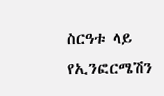ስርዓቱ ላይ የኢንፎርሜሽን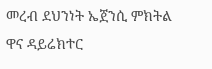መረብ ደህንነት ኤጀንሲ ምክትል ዋና ዳይሬክተር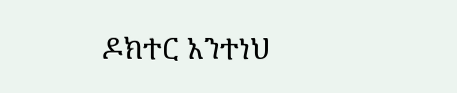ዶክተር አንተነህ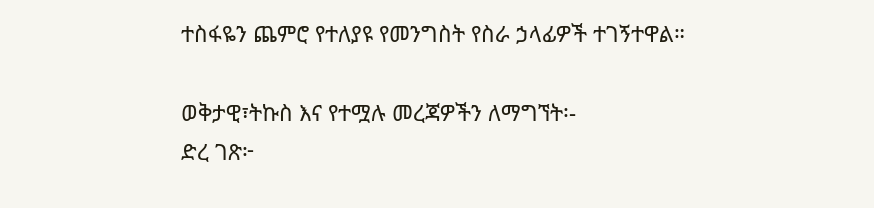ተስፋዬን ጨምሮ የተለያዩ የመንግስት የስራ ኃላፊዎች ተገኝተዋል።

ወቅታዊ፣ትኩስ እና የተሟሉ መረጃዎችን ለማግኘት፡-
ድረ ገጽ፦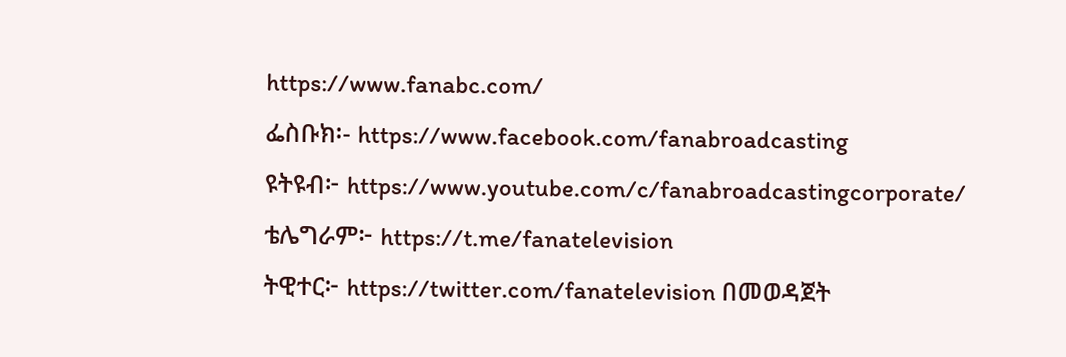https://www.fanabc.com/
ፌስቡክ፡- https://www.facebook.com/fanabroadcasting
ዩትዩብ፦ https://www.youtube.com/c/fanabroadcastingcorporate/
ቴሌግራም፦ https://t.me/fanatelevision
ትዊተር፦ https://twitter.com/fanatelevision በመወዳጀት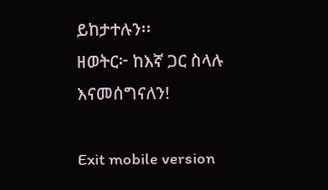ይከታተሉን፡፡
ዘወትር፦ ከእኛ ጋር ስላሉ እናመሰግናለን!

Exit mobile version